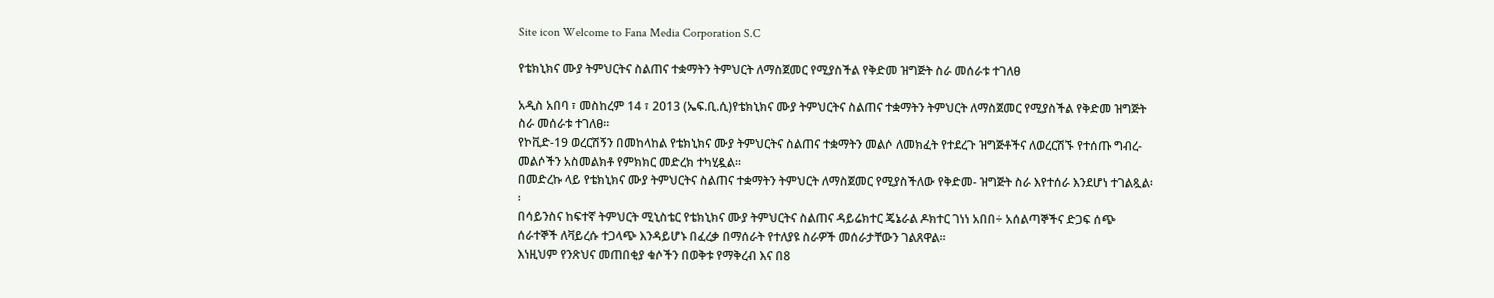Site icon Welcome to Fana Media Corporation S.C

የቴክኒክና ሙያ ትምህርትና ስልጠና ተቋማትን ትምህርት ለማስጀመር የሚያስችል የቅድመ ዝግጅት ስራ መሰራቱ ተገለፀ

አዲስ አበባ ፣ መስከረም 14 ፣ 2013 (ኤፍ.ቢ.ሲ)የቴክኒክና ሙያ ትምህርትና ስልጠና ተቋማትን ትምህርት ለማስጀመር የሚያስችል የቅድመ ዝግጅት ስራ መሰራቱ ተገለፀ፡፡
የኮቪድ-19 ወረርሽኝን በመከላከል የቴክኒክና ሙያ ትምህርትና ስልጠና ተቋማትን መልሶ ለመክፈት የተደረጉ ዝግጅቶችና ለወረርሽኙ የተሰጡ ግብረ-መልሶችን አስመልክቶ የምክክር መድረክ ተካሂዷል፡፡
በመድረኩ ላይ የቴክኒክና ሙያ ትምህርትና ስልጠና ተቋማትን ትምህርት ለማስጀመር የሚያስችለው የቅድመ- ዝግጅት ስራ እየተሰራ እንደሆነ ተገልጿል፡፡
በሳይንስና ከፍተኛ ትምህርት ሚኒስቴር የቴክኒክና ሙያ ትምህርትና ስልጠና ዳይሬክተር ጄኔራል ዶክተር ገነነ አበበ÷ አሰልጣኞችና ድጋፍ ሰጭ ሰራተኞች ለቫይረሱ ተጋላጭ እንዳይሆኑ በፈረቃ በማሰራት የተለያዩ ስራዎች መሰራታቸውን ገልጸዋል፡፡
እነዚህም የንጽህና መጠበቂያ ቁሶችን በወቅቱ የማቅረብ እና በ8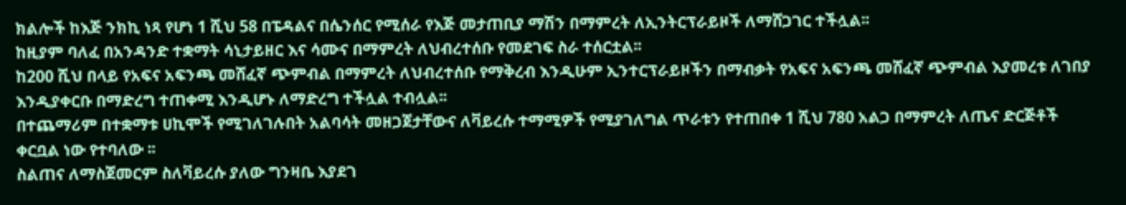ክልሎች ከእጅ ንክኪ ነጻ የሆነ 1 ሺህ 58 በፔዳልና በሴንሰር የሚሰራ የእጅ መታጠቢያ ማሽን በማምረት ለኢንትርፕራይዞች ለማሸጋገር ተችሏል፡፡
ከዚያም ባለፈ በአንዳንድ ተቋማት ሳኒታይዘር እና ሳሙና በማምረት ለህብረተሰቡ የመደገፍ ስራ ተሰርቷል፡፡
ከ200 ሺህ በላይ የአፍና አፍንጫ መሸፈኛ ጭምብል በማምረት ለህብረተሰቡ የማቅረብ እንዲሁም ኢንተርፕራይዞችን በማብቃት የአፍና አፍንጫ መሸፈኛ ጭምብል እያመረቱ ለገበያ እንዲያቀርቡ በማድረግ ተጠቀሚ እንዲሆኑ ለማድረግ ተችሏል ተብሏል፡፡
በተጨማሪም በተቋማቱ ሀኪሞች የሚገለገሉበት አልባሳት መዘጋጀታቸውና ለቫይረሱ ተማሚዎች የሚያገለግል ጥራቱን የተጠበቀ 1 ሺህ 780 አልጋ በማምረት ለጤና ድርጅቶች ቀርቧል ነው የተባለው ፡፡
ስልጠና ለማስጀመርም ስለቫይረሱ ያለው ግንዛቤ እያደገ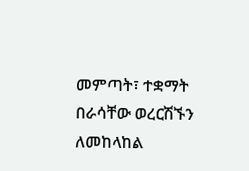መምጣት፣ ተቋማት በራሳቸው ወረርሽኙን ለመከላከል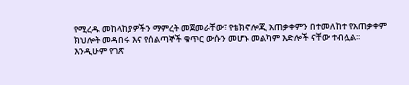የሚረዱ መከላከያዎችን ማምረት መጀመራቸው፣ የቴክኖሎጂ አጠቃቀምን በተመለከተ የአጠቃቀም ክህሎት መዳበሩ እና የሰልጣኞች ቁጥር ውሱን መሆኑ መልካም እድሎች ናቸው ተብሏል፡፡
እንዲሁም የገጽ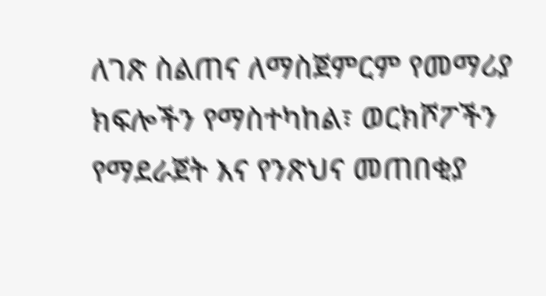ለገጽ ስልጠና ለማስጀምርም የመማሪያ ክፍሎችን የማስተካከል፣ ወርክሾፖችን የማደራጀት እና የንጽህና መጠበቂያ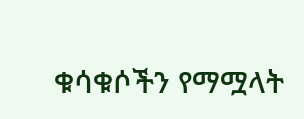ቁሳቁሶችን የማሟላት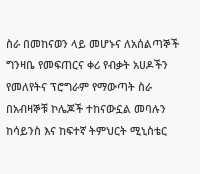ስራ በመከናወን ላይ መሆኑና ለአሰልጣኞች ግንዛቤ የመፍጠርና ቀሪ የብቃት አሀዶችን የመለየትና ፕሮግራም የማውጣት ስራ በአብዛኞቹ ኮሌጆች ተከናውኗል መባሉን ከሳይንስ እና ከፍተኛ ትምህርት ሚኒስቴር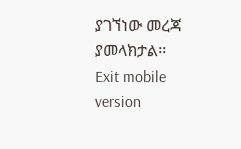ያገኘነው መረጃ ያመላክታል፡፡
Exit mobile version